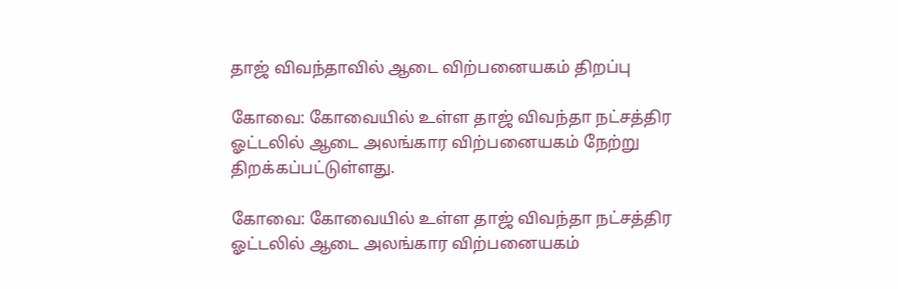தாஜ் விவந்தாவில் ஆடை விற்பனையகம் திறப்பு

கோவை: கோவையில் உள்ள தாஜ் விவந்தா நட்சத்திர ஓட்டலில் ஆடை அலங்கார விற்பனையகம் நேற்று திறக்கப்பட்டுள்ளது.

கோவை: கோவையில் உள்ள தாஜ் விவந்தா நட்சத்திர ஓட்டலில் ஆடை அலங்கார விற்பனையகம்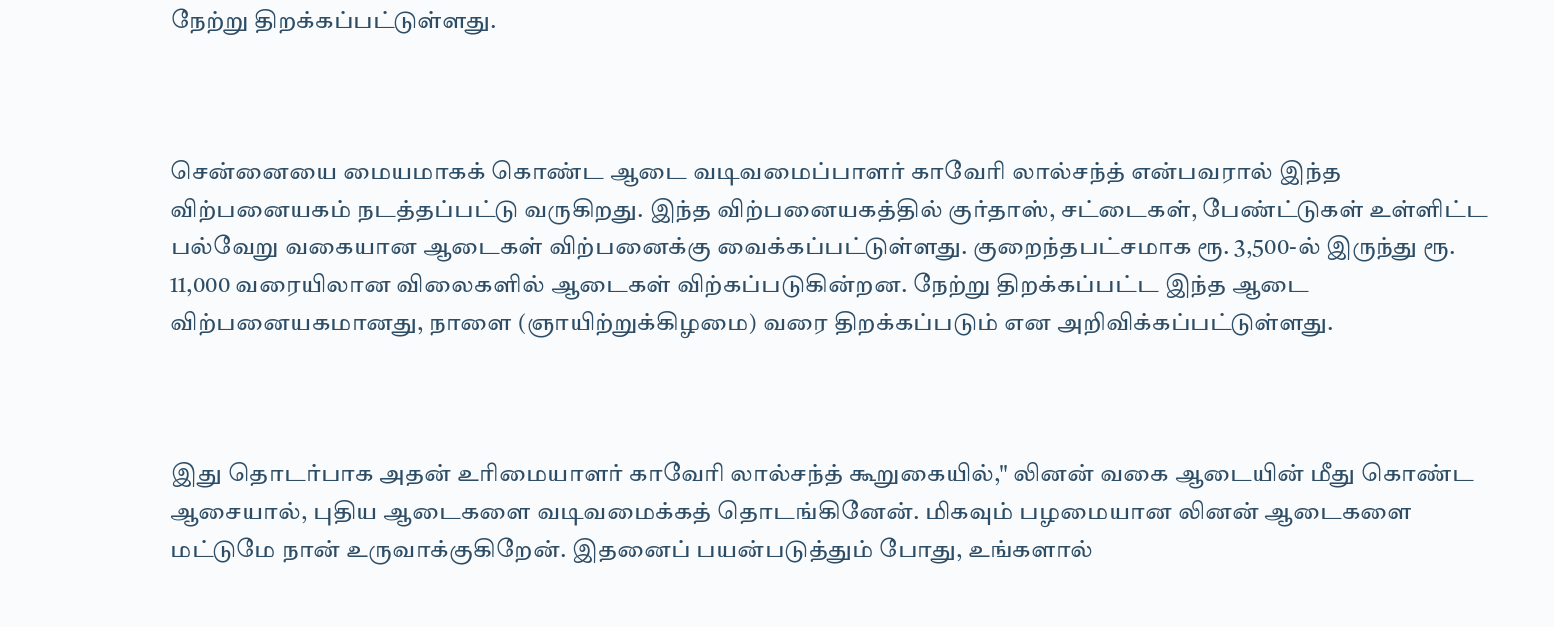நேற்று திறக்கப்பட்டுள்ளது.



சென்னையை மையமாகக் கொண்ட ஆடை வடிவமைப்பாளர் காவேரி லால்சந்த் என்பவரால் இந்த விற்பனையகம் நடத்தப்பட்டு வருகிறது. இந்த விற்பனையகத்தில் குர்தாஸ், சட்டைகள், பேண்ட்டுகள் உள்ளிட்ட பல்வேறு வகையான ஆடைகள் விற்பனைக்கு வைக்கப்பட்டுள்ளது. குறைந்தபட்சமாக ரூ. 3,500-ல் இருந்து ரூ. 11,000 வரையிலான விலைகளில் ஆடைகள் விற்கப்படுகின்றன. நேற்று திறக்கப்பட்ட இந்த ஆடை விற்பனையகமானது, நாளை (ஞாயிற்றுக்கிழமை) வரை திறக்கப்படும் என அறிவிக்கப்பட்டுள்ளது.



இது தொடர்பாக அதன் உரிமையாளர் காவேரி லால்சந்த் கூறுகையில்," லினன் வகை ஆடையின் மீது கொண்ட ஆசையால், புதிய ஆடைகளை வடிவமைக்கத் தொடங்கினேன். மிகவும் பழமையான லினன் ஆடைகளை மட்டுமே நான் உருவாக்குகிறேன். இதனைப் பயன்படுத்தும் போது, உங்களால்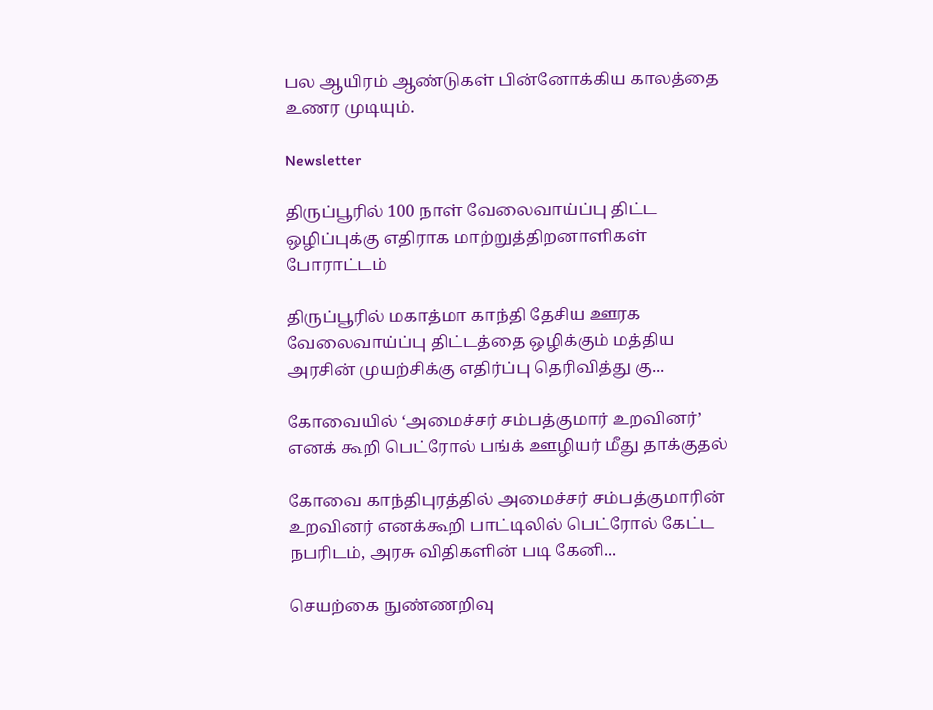பல ஆயிரம் ஆண்டுகள் பின்னோக்கிய காலத்தை உணர முடியும்.

Newsletter

திருப்பூரில் 100 நாள் வேலைவாய்ப்பு திட்ட ஒழிப்புக்கு எதிராக மாற்றுத்திறனாளிகள் போராட்டம்

திருப்பூரில் மகாத்மா காந்தி தேசிய ஊரக வேலைவாய்ப்பு திட்டத்தை ஒழிக்கும் மத்திய அரசின் முயற்சிக்கு எதிர்ப்பு தெரிவித்து கு...

கோவையில் ‘அமைச்சர் சம்பத்குமார் உறவினர்’ எனக் கூறி பெட்ரோல் பங்க் ஊழியர் மீது தாக்குதல்

கோவை காந்திபுரத்தில் அமைச்சர் சம்பத்குமாரின் உறவினர் எனக்கூறி பாட்டிலில் பெட்ரோல் கேட்ட நபரிடம், அரசு விதிகளின் படி கேனி...

செயற்கை நுண்ணறிவு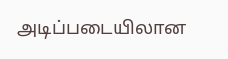அடிப்படையிலான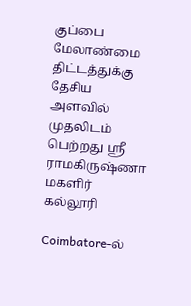குப்பை மேலாண்மை திட்டத்துக்கு தேசிய அளவில் முதலிடம் பெற்றது ஶ்ரீ ராமகிருஷ்ணா மகளிர் கல்லூரி

Coimbatore-ல்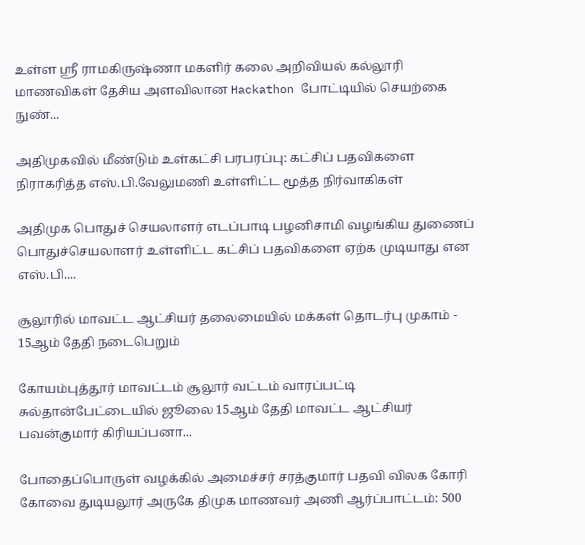உள்ள ஶ்ரீ ராமகிருஷ்ணா மகளிர் கலை அறிவியல் கல்லூரி மாணவிகள் தேசிய அளவிலான Hackathon போட்டியில் செயற்கை நுண்...

அதிமுகவில் மீண்டும் உள்கட்சி பரபரப்பு: கட்சிப் பதவிகளை நிராகரித்த எஸ்.பி.வேலுமணி உள்ளிட்ட மூத்த நிர்வாகிகள்

அதிமுக பொதுச் செயலாளர் எடப்பாடி பழனிசாமி வழங்கிய துணைப் பொதுச்செயலாளர் உள்ளிட்ட கட்சிப் பதவிகளை ஏற்க முடியாது என எஸ்.பி....

சூலூரில் மாவட்ட ஆட்சியர் தலைமையில் மக்கள் தொடர்பு முகாம் - 15ஆம் தேதி நடைபெறும்

கோயம்புத்தூர் மாவட்டம் சூலூர் வட்டம் வாரப்பட்டி சுல்தான்பேட்டையில் ஜூலை 15ஆம் தேதி மாவட்ட ஆட்சியர் பவன்குமார் கிரியப்பனா...

போதைப்பொருள் வழக்கில் அமைச்சர் சரத்குமார் பதவி விலக கோரி கோவை துடியலூர் அருகே திமுக மாணவர் அணி ஆர்ப்பாட்டம்: 500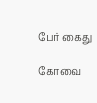பேர் கைது

கோவை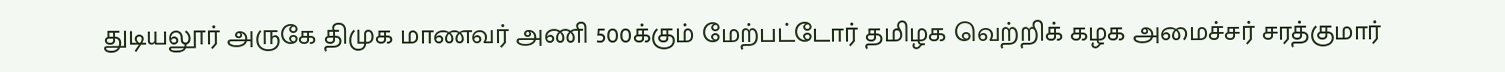துடியலூர் அருகே திமுக மாணவர் அணி 500க்கும் மேற்பட்டோர் தமிழக வெற்றிக் கழக அமைச்சர் சரத்குமார்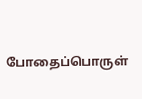போதைப்பொருள்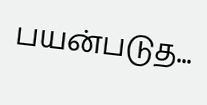பயன்படுத...